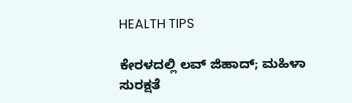HEALTH TIPS

ಕೇರಳದಲ್ಲಿ ಲವ್ ಜಿಹಾದ್; ಮಹಿಳಾ ಸುರಕ್ಷತೆ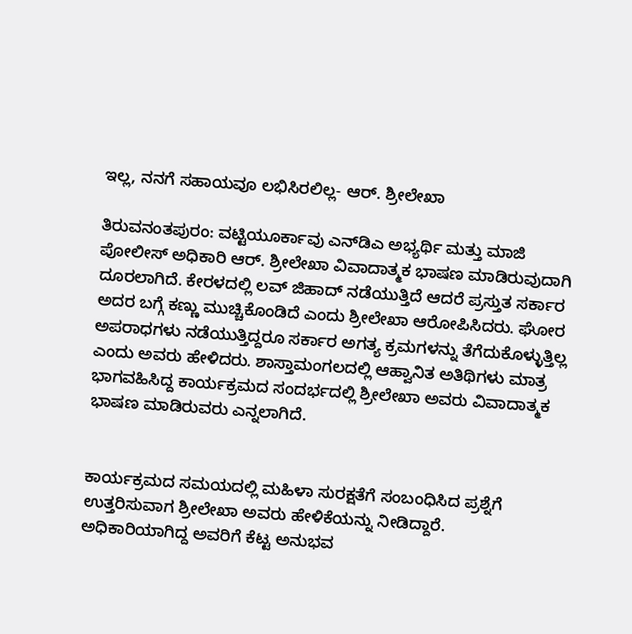ಇಲ್ಲ, ನನಗೆ ಸಹಾಯವೂ ಲಭಿಸಿರಲಿಲ್ಲ- ಆರ್. ಶ್ರೀಲೇಖಾ

ತಿರುವನಂತಪುರಂ: ವಟ್ಟಿಯೂರ್ಕಾವು ಎನ್‍ಡಿಎ ಅಭ್ಯರ್ಥಿ ಮತ್ತು ಮಾಜಿ ಪೋಲೀಸ್ ಅಧಿಕಾರಿ ಆರ್. ಶ್ರೀಲೇಖಾ ವಿವಾದಾತ್ಮಕ ಭಾಷಣ ಮಾಡಿರುವುದಾಗಿ ದೂರಲಾಗಿದೆ. ಕೇರಳದಲ್ಲಿ ಲವ್ ಜಿಹಾದ್ ನಡೆಯುತ್ತಿದೆ ಆದರೆ ಪ್ರಸ್ತುತ ಸರ್ಕಾರ ಅದರ ಬಗ್ಗೆ ಕಣ್ಣು ಮುಚ್ಚಿಕೊಂಡಿದೆ ಎಂದು ಶ್ರೀಲೇಖಾ ಆರೋಪಿಸಿದರು. ಘೋರ ಅಪರಾಧಗಳು ನಡೆಯುತ್ತಿದ್ದರೂ ಸರ್ಕಾರ ಅಗತ್ಯ ಕ್ರಮಗಳನ್ನು ತೆಗೆದುಕೊಳ್ಳುತ್ತಿಲ್ಲ ಎಂದು ಅವರು ಹೇಳಿದರು. ಶಾಸ್ತಾಮಂಗಲದಲ್ಲಿ ಆಹ್ವಾನಿತ ಅತಿಥಿಗಳು ಮಾತ್ರ ಭಾಗವಹಿಸಿದ್ದ ಕಾರ್ಯಕ್ರಮದ ಸಂದರ್ಭದಲ್ಲಿ ಶ್ರೀಲೇಖಾ ಅವರು ವಿವಾದಾತ್ಮಕ ಭಾಷಣ ಮಾಡಿರುವರು ಎನ್ನಲಾಗಿದೆ.


ಕಾರ್ಯಕ್ರಮದ ಸಮಯದಲ್ಲಿ ಮಹಿಳಾ ಸುರಕ್ಷತೆಗೆ ಸಂಬಂಧಿಸಿದ ಪ್ರಶ್ನೆಗೆ ಉತ್ತರಿಸುವಾಗ ಶ್ರೀಲೇಖಾ ಅವರು ಹೇಳಿಕೆಯನ್ನು ನೀಡಿದ್ದಾರೆ. ಅಧಿಕಾರಿಯಾಗಿದ್ದ ಅವರಿಗೆ ಕೆಟ್ಟ ಅನುಭವ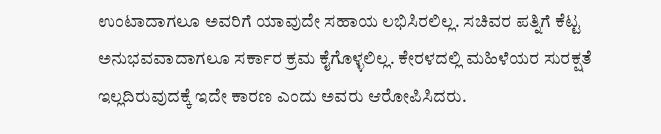ಉಂಟಾದಾಗಲೂ ಅವರಿಗೆ ಯಾವುದೇ ಸಹಾಯ ಲಭಿಸಿರಲಿಲ್ಲ. ಸಚಿವರ ಪತ್ನಿಗೆ ಕೆಟ್ಟ ಅನುಭವವಾದಾಗಲೂ ಸರ್ಕಾರ ಕ್ರಮ ಕೈಗೊಳ್ಳಲಿಲ್ಲ. ಕೇರಳದಲ್ಲಿ ಮಹಿಳೆಯರ ಸುರಕ್ಷತೆ ಇಲ್ಲದಿರುವುದಕ್ಕೆ ಇದೇ ಕಾರಣ ಎಂದು ಅವರು ಆರೋಪಿಸಿದರು.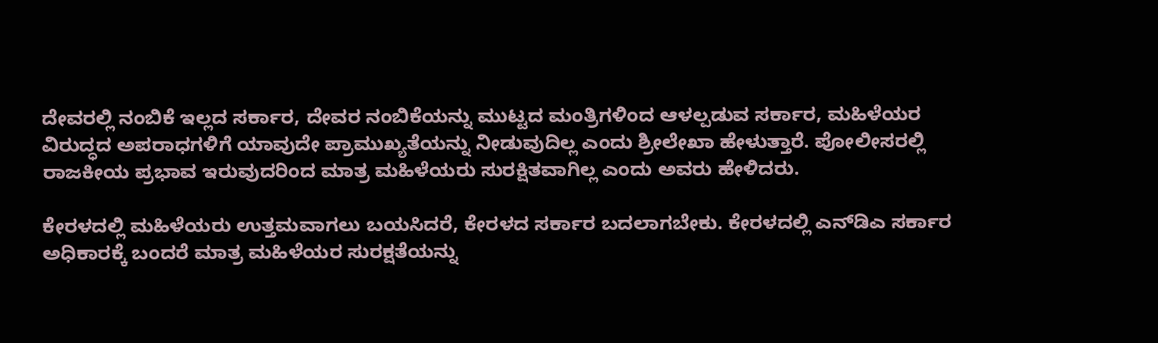ದೇವರಲ್ಲಿ ನಂಬಿಕೆ ಇಲ್ಲದ ಸರ್ಕಾರ, ದೇವರ ನಂಬಿಕೆಯನ್ನು ಮುಟ್ಟದ ಮಂತ್ರಿಗಳಿಂದ ಆಳಲ್ಪಡುವ ಸರ್ಕಾರ, ಮಹಿಳೆಯರ ವಿರುದ್ಧದ ಅಪರಾಧಗಳಿಗೆ ಯಾವುದೇ ಪ್ರಾಮುಖ್ಯತೆಯನ್ನು ನೀಡುವುದಿಲ್ಲ ಎಂದು ಶ್ರೀಲೇಖಾ ಹೇಳುತ್ತಾರೆ. ಪೋಲೀಸರಲ್ಲಿ ರಾಜಕೀಯ ಪ್ರಭಾವ ಇರುವುದರಿಂದ ಮಾತ್ರ ಮಹಿಳೆಯರು ಸುರಕ್ಷಿತವಾಗಿಲ್ಲ ಎಂದು ಅವರು ಹೇಳಿದರು.

ಕೇರಳದಲ್ಲಿ ಮಹಿಳೆಯರು ಉತ್ತಮವಾಗಲು ಬಯಸಿದರೆ, ಕೇರಳದ ಸರ್ಕಾರ ಬದಲಾಗಬೇಕು. ಕೇರಳದಲ್ಲಿ ಎನ್‍ಡಿಎ ಸರ್ಕಾರ ಅಧಿಕಾರಕ್ಕೆ ಬಂದರೆ ಮಾತ್ರ ಮಹಿಳೆಯರ ಸುರಕ್ಷತೆಯನ್ನು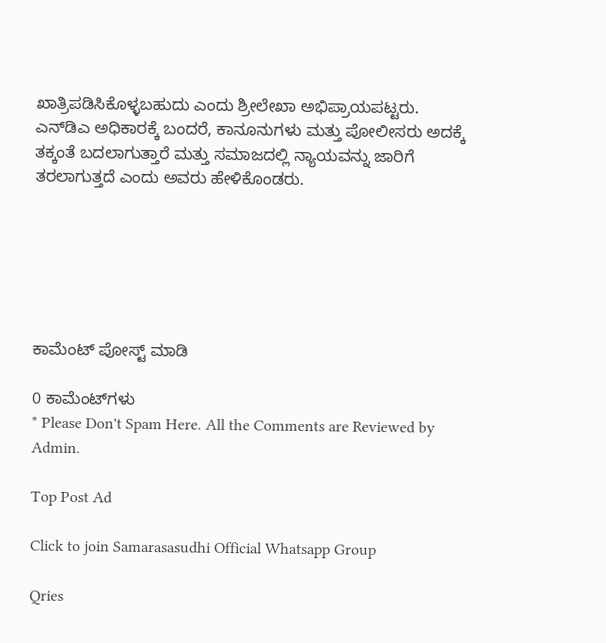ಖಾತ್ರಿಪಡಿಸಿಕೊಳ್ಳಬಹುದು ಎಂದು ಶ್ರೀಲೇಖಾ ಅಭಿಪ್ರಾಯಪಟ್ಟರು. ಎನ್‍ಡಿಎ ಅಧಿಕಾರಕ್ಕೆ ಬಂದರೆ, ಕಾನೂನುಗಳು ಮತ್ತು ಪೋಲೀಸರು ಅದಕ್ಕೆ ತಕ್ಕಂತೆ ಬದಲಾಗುತ್ತಾರೆ ಮತ್ತು ಸಮಾಜದಲ್ಲಿ ನ್ಯಾಯವನ್ನು ಜಾರಿಗೆ ತರಲಾಗುತ್ತದೆ ಎಂದು ಅವರು ಹೇಳಿಕೊಂಡರು.






ಕಾಮೆಂಟ್‌‌ ಪೋಸ್ಟ್‌ ಮಾಡಿ

0 ಕಾಮೆಂಟ್‌ಗಳು
* Please Don't Spam Here. All the Comments are Reviewed by Admin.

Top Post Ad

Click to join Samarasasudhi Official Whatsapp Group

Qries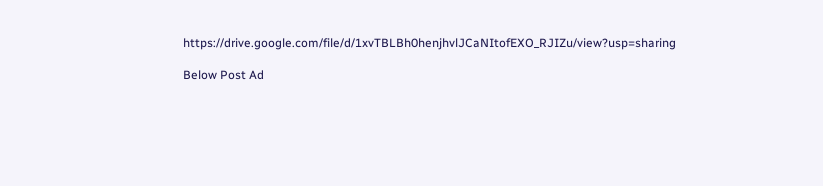https://drive.google.com/file/d/1xvTBLBh0henjhvlJCaNItofEXO_RJIZu/view?usp=sharing

Below Post Ad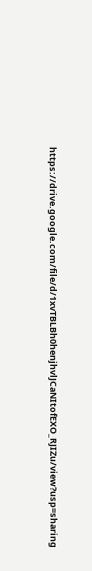https://drive.google.com/file/d/1xvTBLBh0henjhvlJCaNItofEXO_RJIZu/view?usp=sharing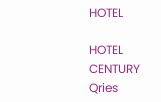HOTEL

HOTEL
CENTURY
Qries